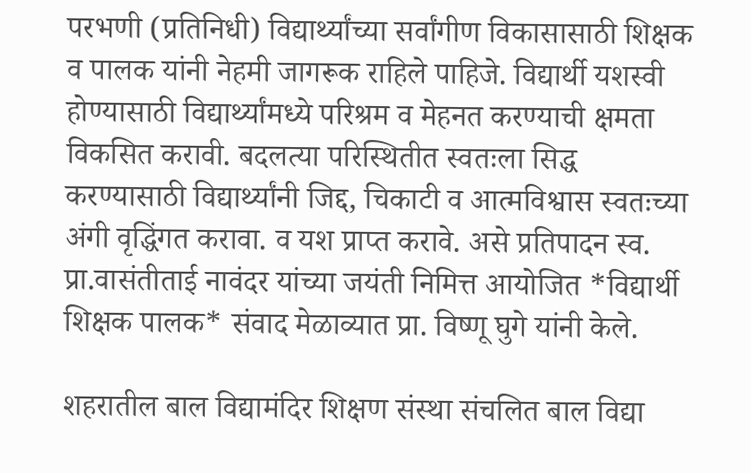परभणी (प्रतिनिधी) विद्यार्थ्यांच्या सर्वांगीण विकासासाठी शिक्षक व पालक यांनी नेहमी जागरूक राहिले पाहिजे. विद्यार्थी यशस्वी होण्यासाठी विद्यार्थ्यांमध्ये परिश्रम व मेहनत करण्याची क्षमता विकसित करावी. बदलत्या परिस्थितीत स्वतःला सिद्ध करण्यासाठी विद्यार्थ्यांनी जिद्द, चिकाटी व आत्मविश्वास स्वतःच्या अंगी वृद्धिंगत करावा. व यश प्राप्त करावे. असे प्रतिपादन स्व. प्रा.वासंतीताई नावंदर यांच्या जयंती निमित्त आयोजित *विद्यार्थी शिक्षक पालक* संवाद मेळाव्यात प्रा. विष्णू घुगे यांनी केले.

शहरातील बाल विद्यामंदिर शिक्षण संस्था संचलित बाल विद्या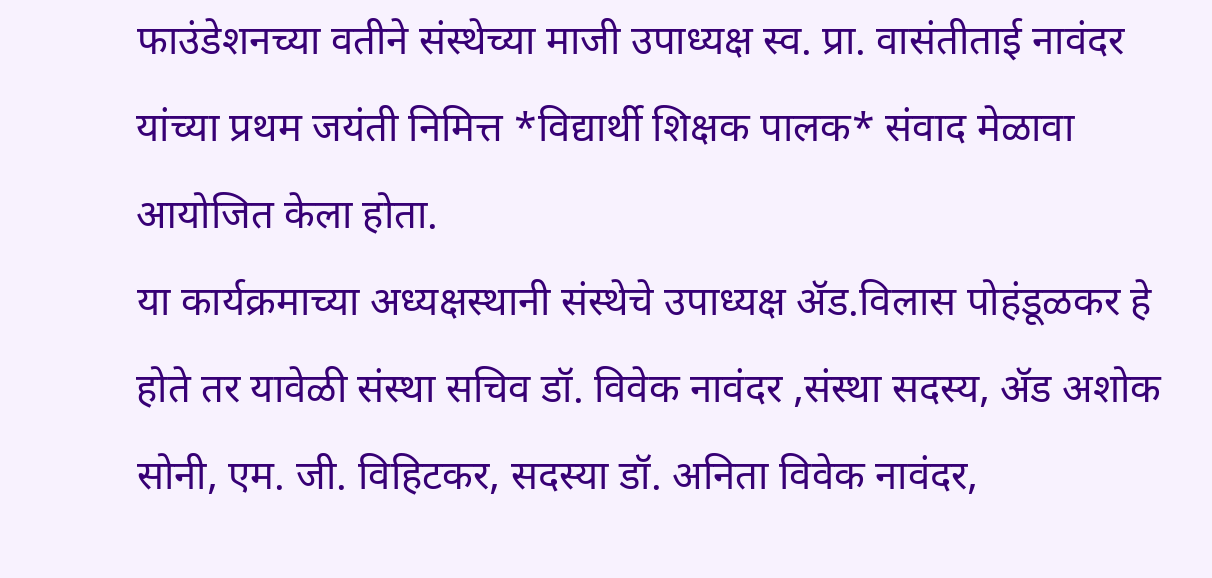फाउंडेशनच्या वतीने संस्थेच्या माजी उपाध्यक्ष स्व. प्रा. वासंतीताई नावंदर यांच्या प्रथम जयंती निमित्त *विद्यार्थी शिक्षक पालक* संवाद मेळावा आयोजित केला होता.
या कार्यक्रमाच्या अध्यक्षस्थानी संस्थेचे उपाध्यक्ष ॲड.विलास पोहंडूळकर हे होते तर यावेळी संस्था सचिव डॉ. विवेक नावंदर ,संस्था सदस्य, ॲड अशोक सोनी, एम. जी. विहिटकर, सदस्या डॉ. अनिता विवेक नावंदर,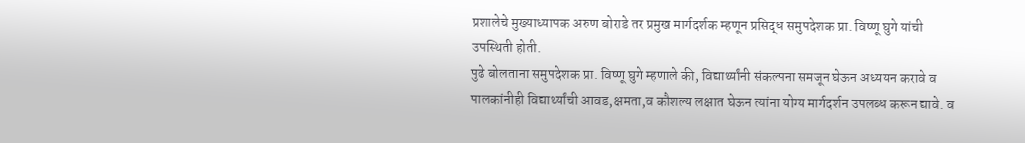प्रशालेचे मुख्याध्यापक अरुण बोराडे तर प्रमुख मार्गदर्शक म्हणून प्रसिद्ध समुपदेशक प्रा. विष्णू घुगे यांची उपस्थिती होती.
पुढे बोलताना समुपदेशक प्रा. विष्णू घुगे म्हणाले की, विद्यार्थ्यांनी संकल्पना समजून घेऊन अध्ययन करावे व पालकांनीही विद्यार्थ्यांची आवड,क्षमता,व कौशल्य लक्षात घेऊन त्यांना योग्य मार्गदर्शन उपलब्ध करून द्यावे. व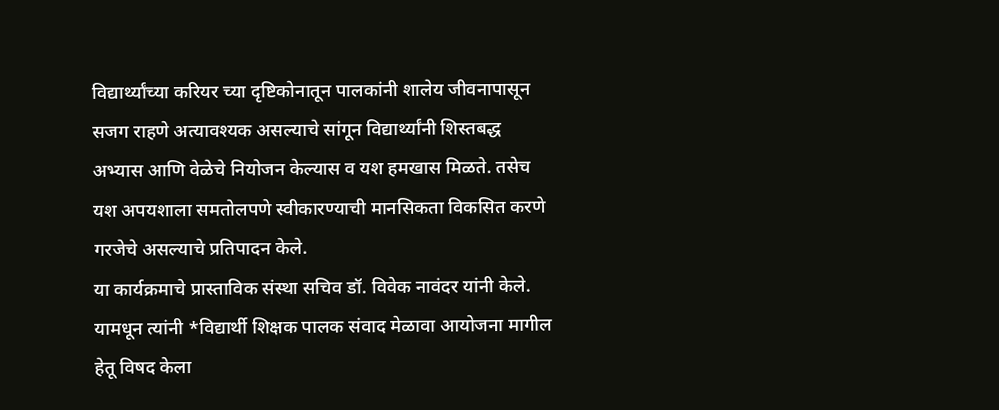विद्यार्थ्यांच्या करियर च्या दृष्टिकोनातून पालकांनी शालेय जीवनापासून सजग राहणे अत्यावश्यक असल्याचे सांगून विद्यार्थ्यांनी शिस्तबद्ध अभ्यास आणि वेळेचे नियोजन केल्यास व यश हमखास मिळते. तसेच यश अपयशाला समतोलपणे स्वीकारण्याची मानसिकता विकसित करणे गरजेचे असल्याचे प्रतिपादन केले.
या कार्यक्रमाचे प्रास्ताविक संस्था सचिव डॉ. विवेक नावंदर यांनी केले. यामधून त्यांनी *विद्यार्थी शिक्षक पालक संवाद मेळावा आयोजना मागील हेतू विषद केला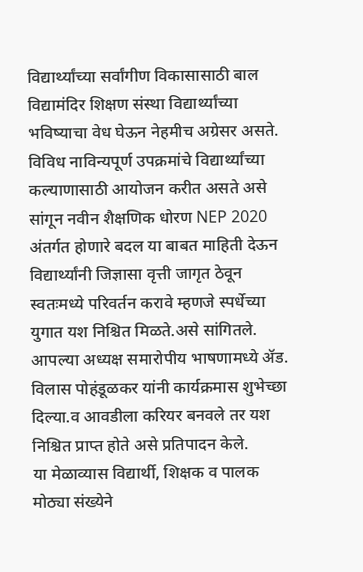विद्यार्थ्यांच्या सर्वांगीण विकासासाठी बाल विद्यामंदिर शिक्षण संस्था विद्यार्थ्यांच्या भविष्याचा वेध घेऊन नेहमीच अग्रेसर असते. विविध नाविन्यपूर्ण उपक्रमांचे विद्यार्थ्यांच्या कल्याणासाठी आयोजन करीत असते असे सांगून नवीन शैक्षणिक धोरण NEP 2020 अंतर्गत होणारे बदल या बाबत माहिती देऊन विद्यार्थ्यांनी जिज्ञासा वृत्ती जागृत ठेवून स्वतःमध्ये परिवर्तन करावे म्हणजे स्पर्धेच्या युगात यश निश्चित मिळते.असे सांगितले.
आपल्या अध्यक्ष समारोपीय भाषणामध्ये ॲड. विलास पोहंडूळकर यांनी कार्यक्रमास शुभेच्छा दिल्या.व आवडीला करियर बनवले तर यश निश्चित प्राप्त होते असे प्रतिपादन केले.
या मेळाव्यास विद्यार्थी, शिक्षक व पालक मोठ्या संख्येने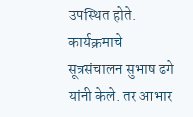उपस्थित होते. कार्यक्रमाचे सूत्रसंचालन सुभाष ढगे यांनी केले. तर आभार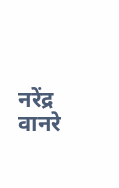नरेंद्र वानरे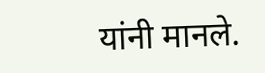यांनी मानले.